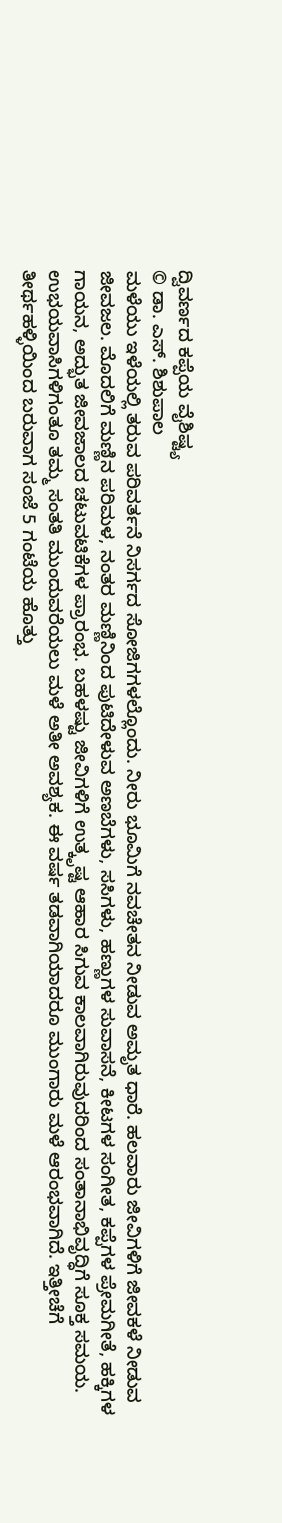ದ್ವಿವರ್ಣದ ಕಪ್ಪೆಯ ವೈಶಿಷ್ಟ್ಯ
© ಡಾ. ಎಸ್. ಶಿಶುಪಾಲ
ಮಳೆಯು ಇಳೆಯಲ್ಲಿ ತರುವ ಪರಿವರ್ತನೆ ನಿಸರ್ಗದ ಸೋಜಿಗಗಳಲ್ಲೊಂದು. ನೀರು ಭೂಮಿಗೆ ನವಚೇತನ ನೀಡುವ ಅಮೃತ ಧಾರೆ. ಹಲವಾರು ಜೀವಿಗಳಿಗೆ ಜೀವಕಳೆ ನೀಡುವ ಜೀವಜಲ. ಮೊದಲಿಗೆ ಮಣ್ಣಿನ ಪರಿಮಳ, ನಂತರ ಮಣ್ಣಿನಿಂದ ಪುಟಿದೇಳುವ ಅಣಬೆಗಳು, ಸಸಿಗಳು, ಹಣ್ಣುಗಳ ಸುವಾಸನೆ, ಕೀಟಗಳ ಸಂಗೀತ, ಕಪ್ಪೆಗಳ ಪ್ರೇಮಗೀತೆ, ಹಕ್ಕಿಗಳ ಗಾಯನ, ಅದ್ಭುತ ಜೀವಜಾಲದ ಚಟುವಟಿಕೆಗಳ ಪ್ರಾರಂಭ. ಬಹಳಷ್ಟು ಜೀವಿಗಳಿಗೆ ಉತ್ಕೃಷ್ಟ ಆಹಾರ ಸಿಗುವ ಕಾಲವಾಗಿರುವುದರಿಂದ ಸಂತಾನಾಭಿವೃದ್ಧಿಗೆ ಸೂಕ್ತ ಸಮಯ. ಉಭಯವಾಸಿಗಳಿಗಂತೂ ತಮ್ಮ ಸಂತತಿ ಮುಂದುವರೆಯಲು ಮಳೆ ಅತೀ ಅವಶ್ಯಕ. ಈ ವರ್ಷ ತಡವಾಗಿಯಾದರೂ ಮುಂಗಾರು ಮಳೆ ಆರಂಭವಾಗಿದೆ. ಇತ್ತೀಚೆಗೆ ತೀರ್ಥಹಳ್ಳಿಯಿಂದ ಬರುವಾಗ ಸಂಜೆ 5 ಗಂಟೆಯ ಹೊತ್ತು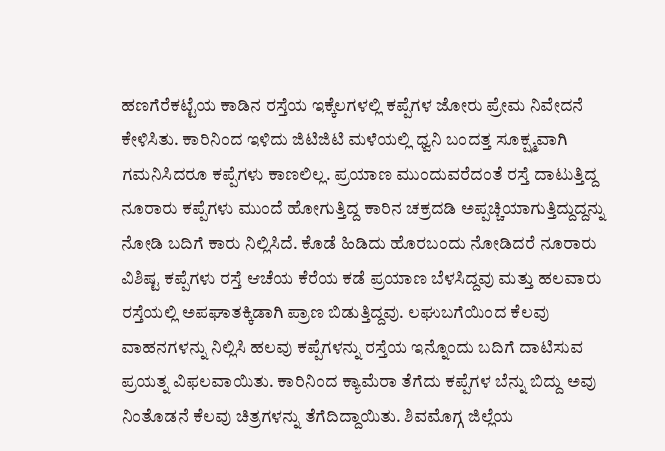ಹಣಗೆರೆಕಟ್ಟೆಯ ಕಾಡಿನ ರಸ್ತೆಯ ಇಕ್ಕೆಲಗಳಲ್ಲಿ ಕಪ್ಪೆಗಳ ಜೋರು ಪ್ರೇಮ ನಿವೇದನೆ ಕೇಳಿಸಿತು. ಕಾರಿನಿಂದ ಇಳಿದು ಜಿಟಿಜಿಟಿ ಮಳೆಯಲ್ಲಿ ಧ್ವನಿ ಬಂದತ್ತ ಸೂಕ್ಷ್ಮವಾಗಿ ಗಮನಿಸಿದರೂ ಕಪ್ಪೆಗಳು ಕಾಣಲಿಲ್ಲ. ಪ್ರಯಾಣ ಮುಂದುವರೆದಂತೆ ರಸ್ತೆ ದಾಟುತ್ತಿದ್ದ ನೂರಾರು ಕಪ್ಪೆಗಳು ಮುಂದೆ ಹೋಗುತ್ತಿದ್ದ ಕಾರಿನ ಚಕ್ರದಡಿ ಅಪ್ಪಚ್ಚಿಯಾಗುತ್ತಿದ್ದುದ್ದನ್ನು ನೋಡಿ ಬದಿಗೆ ಕಾರು ನಿಲ್ಲಿಸಿದೆ. ಕೊಡೆ ಹಿಡಿದು ಹೊರಬಂದು ನೋಡಿದರೆ ನೂರಾರು ವಿಶಿಷ್ಟ ಕಪ್ಪೆಗಳು ರಸ್ತೆ ಆಚೆಯ ಕೆರೆಯ ಕಡೆ ಪ್ರಯಾಣ ಬೆಳಸಿದ್ದವು ಮತ್ತು ಹಲವಾರು ರಸ್ತೆಯಲ್ಲಿ ಅಪಘಾತಕ್ಕಿಡಾಗಿ ಪ್ರಾಣ ಬಿಡುತ್ತಿದ್ದವು. ಲಘುಬಗೆಯಿಂದ ಕೆಲವು ವಾಹನಗಳನ್ನು ನಿಲ್ಲಿಸಿ ಹಲವು ಕಪ್ಪೆಗಳನ್ನು ರಸ್ತೆಯ ಇನ್ನೊಂದು ಬದಿಗೆ ದಾಟಿಸುವ ಪ್ರಯತ್ನ ವಿಫಲವಾಯಿತು. ಕಾರಿನಿಂದ ಕ್ಯಾಮೆರಾ ತೆಗೆದು ಕಪ್ಪೆಗಳ ಬೆನ್ನು ಬಿದ್ದು ಅವು ನಿಂತೊಡನೆ ಕೆಲವು ಚಿತ್ರಗಳನ್ನು ತೆಗೆದಿದ್ದಾಯಿತು. ಶಿವಮೊಗ್ಗ ಜಿಲ್ಲೆಯ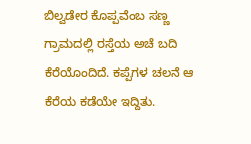ಬಿಲ್ವಡೇರ ಕೊಪ್ಪವೆಂಬ ಸಣ್ಣ ಗ್ರಾಮದಲ್ಲಿ ರಸ್ತೆಯ ಅಚೆ ಬದಿ ಕೆರೆಯೊಂದಿದೆ. ಕಪ್ಪೆಗಳ ಚಲನೆ ಆ ಕೆರೆಯ ಕಡೆಯೇ ಇದ್ದಿತು.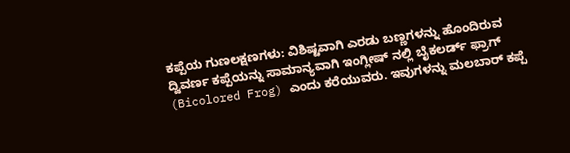ಕಪ್ಪೆಯ ಗುಣಲಕ್ಷಣಗಳು: ವಿಶಿಷ್ಟವಾಗಿ ಎರಡು ಬಣ್ಣಗಳನ್ನು ಹೊಂದಿರುವ ದ್ವಿವರ್ಣ ಕಪ್ಪೆಯನ್ನು ಸಾಮಾನ್ಯವಾಗಿ ಇಂಗ್ಲೀಷ್ ನಲ್ಲಿ ಬೈಕಲರ್ಡ್ ಫ್ರಾಗ್ (Bicolored Frog) ಎಂದು ಕರೆಯುವರು. ಇವುಗಳನ್ನು ಮಲಬಾರ್ ಕಪ್ಪೆ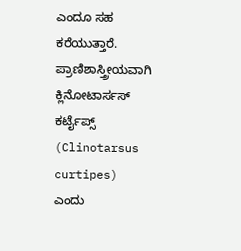ಎಂದೂ ಸಹ ಕರೆಯುತ್ತಾರೆ. ಪ್ರಾಣಿಶಾಸ್ತ್ರೀಯವಾಗಿ ಕ್ಲಿನೋಟಾರ್ಸಸ್ ಕರ್ಟೈಪ್ಸ್ (Clinotarsus curtipes) ಎಂದು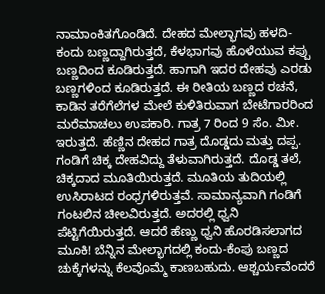ನಾಮಾಂಕಿತಗೊಂಡಿದೆ. ದೇಹದ ಮೇಲ್ಭಾಗವು ಹಳದಿ-ಕಂದು ಬಣ್ಣದ್ದಾಗಿರುತ್ತದೆ, ಕೆಳಭಾಗವು ಹೊಳೆಯುವ ಕಪ್ಪು ಬಣ್ಣದಿಂದ ಕೂಡಿರುತ್ತದೆ. ಹಾಗಾಗಿ ಇದರ ದೇಹವು ಎರಡು ಬಣ್ಣಗಳಿಂದ ಕೂಡಿರುತ್ತದೆ. ಈ ರೀತಿಯ ಬಣ್ಣದ ರಚನೆ, ಕಾಡಿನ ತರೆಗೆಲೆಗಳ ಮೇಲೆ ಕುಳಿತಿರುವಾಗ ಬೇಟೆಗಾರರಿಂದ ಮರೆಮಾಚಲು ಉಪಕಾರಿ. ಗಾತ್ರ 7 ರಿಂದ 9 ಸೆಂ. ಮೀ. ಇರುತ್ತದೆ. ಹೆಣ್ಣಿನ ದೇಹದ ಗಾತ್ರ ದೊಡ್ಡದು ಮತ್ತು ದಪ್ಪ. ಗಂಡಿಗೆ ಚಿಕ್ಕ ದೇಹವಿದ್ದು ತೆಳುವಾಗಿರುತ್ತದೆ. ದೊಡ್ಡ ತಲೆ, ಚಿಕ್ಕದಾದ ಮೂತಿಯಿರುತ್ತದೆ. ಮೂತಿಯ ತುದಿಯಲ್ಲಿ ಉಸಿರಾಟದ ರಂಧ್ರಗಳಿರುತ್ತವೆ. ಸಾಮಾನ್ಯವಾಗಿ ಗಂಡಿಗೆ ಗಂಟಲಿನ ಚೀಲವಿರುತ್ತದೆ. ಅದರಲ್ಲಿ ಧ್ವನಿ ಪೆಟ್ಟಿಗೆಯಿರುತ್ತದೆ. ಆದರೆ ಹೆಣ್ಣು ಧ್ವನಿ ಹೊರಡಿಸಲಾಗದ ಮೂಕಿ! ಬೆನ್ನಿನ ಮೇಲ್ಭಾಗದಲ್ಲಿ ಕಂದು-ಕೆಂಪು ಬಣ್ಣದ ಚುಕ್ಕೆಗಳನ್ನು ಕೆಲವೊಮ್ಮೆ ಕಾಣಬಹುದು. ಆಶ್ಚರ್ಯವೆಂದರೆ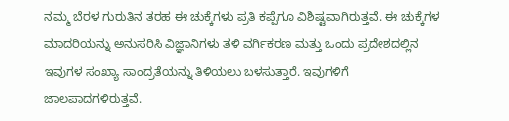ನಮ್ಮ ಬೆರಳ ಗುರುತಿನ ತರಹ ಈ ಚುಕ್ಕೆಗಳು ಪ್ರತಿ ಕಪ್ಪೆಗೂ ವಿಶಿಷ್ಟವಾಗಿರುತ್ತವೆ. ಈ ಚುಕ್ಕೆಗಳ ಮಾದರಿಯನ್ನು ಅನುಸರಿಸಿ ವಿಜ್ಞಾನಿಗಳು ತಳಿ ವರ್ಗಿಕರಣ ಮತ್ತು ಒಂದು ಪ್ರದೇಶದಲ್ಲಿನ ಇವುಗಳ ಸಂಖ್ಯಾ ಸಾಂದ್ರತೆಯನ್ನು ತಿಳಿಯಲು ಬಳಸುತ್ತಾರೆ. ಇವುಗಳಿಗೆ ಜಾಲಪಾದಗಳಿರುತ್ತವೆ.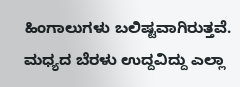ಹಿಂಗಾಲುಗಳು ಬಲಿಷ್ಟವಾಗಿರುತ್ತವೆ. ಮಧ್ಯದ ಬೆರಳು ಉದ್ದವಿದ್ದು ಎಲ್ಲಾ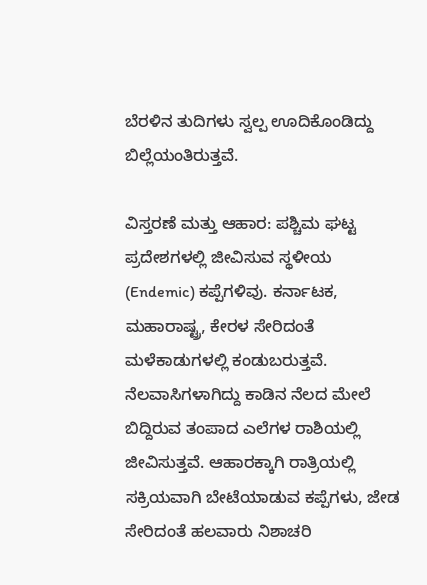ಬೆರಳಿನ ತುದಿಗಳು ಸ್ವಲ್ಪ ಊದಿಕೊಂಡಿದ್ದು ಬಿಲ್ಲೆಯಂತಿರುತ್ತವೆ.

ವಿಸ್ತರಣೆ ಮತ್ತು ಆಹಾರ: ಪಶ್ಚಿಮ ಘಟ್ಟ ಪ್ರದೇಶಗಳಲ್ಲಿ ಜೀವಿಸುವ ಸ್ಥಳೀಯ (Endemic) ಕಪ್ಪೆಗಳಿವು. ಕರ್ನಾಟಕ, ಮಹಾರಾಷ್ಟ್ರ, ಕೇರಳ ಸೇರಿದಂತೆ ಮಳೆಕಾಡುಗಳಲ್ಲಿ ಕಂಡುಬರುತ್ತವೆ. ನೆಲವಾಸಿಗಳಾಗಿದ್ದು ಕಾಡಿನ ನೆಲದ ಮೇಲೆ ಬಿದ್ದಿರುವ ತಂಪಾದ ಎಲೆಗಳ ರಾಶಿಯಲ್ಲಿ ಜೀವಿಸುತ್ತವೆ. ಆಹಾರಕ್ಕಾಗಿ ರಾತ್ರಿಯಲ್ಲಿ ಸಕ್ರಿಯವಾಗಿ ಬೇಟೆಯಾಡುವ ಕಪ್ಪೆಗಳು, ಜೇಡ ಸೇರಿದಂತೆ ಹಲವಾರು ನಿಶಾಚರಿ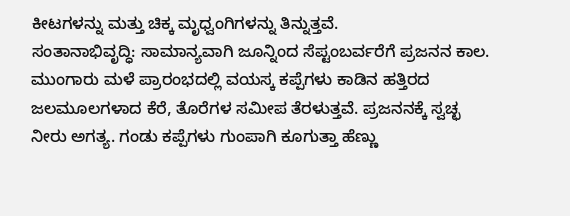ಕೀಟಗಳನ್ನು ಮತ್ತು ಚಿಕ್ಕ ಮೃಧ್ವಂಗಿಗಳನ್ನು ತಿನ್ನುತ್ತವೆ.
ಸಂತಾನಾಭಿವೃದ್ಧಿ: ಸಾಮಾನ್ಯವಾಗಿ ಜೂನ್ನಿಂದ ಸೆಪ್ಟಂಬರ್ವರೆಗೆ ಪ್ರಜನನ ಕಾಲ. ಮುಂಗಾರು ಮಳೆ ಪ್ರಾರಂಭದಲ್ಲಿ ವಯಸ್ಕ ಕಪ್ಪೆಗಳು ಕಾಡಿನ ಹತ್ತಿರದ ಜಲಮೂಲಗಳಾದ ಕೆರೆ, ತೊರೆಗಳ ಸಮೀಪ ತೆರಳುತ್ತವೆ. ಪ್ರಜನನಕ್ಕೆ ಸ್ವಚ್ಛ ನೀರು ಅಗತ್ಯ. ಗಂಡು ಕಪ್ಪೆಗಳು ಗುಂಪಾಗಿ ಕೂಗುತ್ತಾ ಹೆಣ್ಣು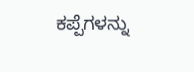ಕಪ್ಪೆಗಳನ್ನು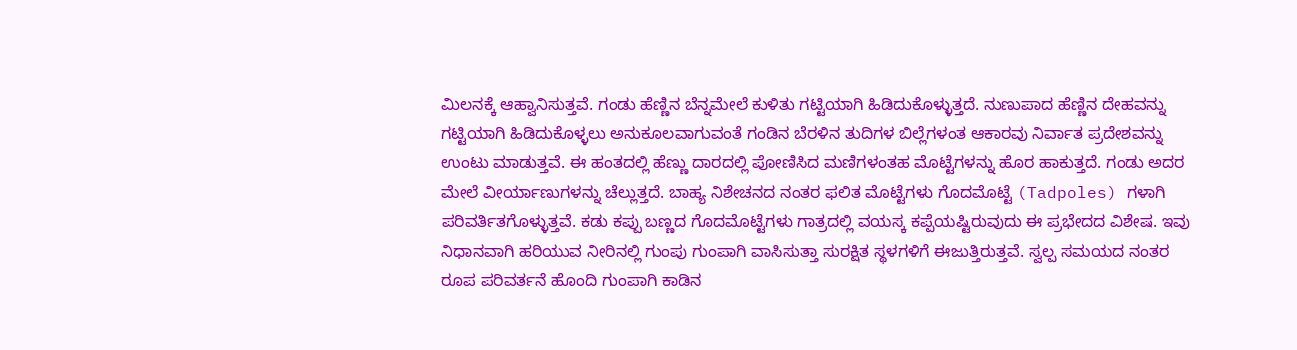ಮಿಲನಕ್ಕೆ ಆಹ್ವಾನಿಸುತ್ತವೆ. ಗಂಡು ಹೆಣ್ಣಿನ ಬೆನ್ನಮೇಲೆ ಕುಳಿತು ಗಟ್ಟಿಯಾಗಿ ಹಿಡಿದುಕೊಳ್ಳುತ್ತದೆ. ನುಣುಪಾದ ಹೆಣ್ಣಿನ ದೇಹವನ್ನು ಗಟ್ಟಿಯಾಗಿ ಹಿಡಿದುಕೊಳ್ಳಲು ಅನುಕೂಲವಾಗುವಂತೆ ಗಂಡಿನ ಬೆರಳಿನ ತುದಿಗಳ ಬಿಲ್ಲೆಗಳಂತ ಆಕಾರವು ನಿರ್ವಾತ ಪ್ರದೇಶವನ್ನು ಉಂಟು ಮಾಡುತ್ತವೆ. ಈ ಹಂತದಲ್ಲಿ ಹೆಣ್ಣು ದಾರದಲ್ಲಿ ಪೋಣಿಸಿದ ಮಣಿಗಳಂತಹ ಮೊಟ್ಟೆಗಳನ್ನು ಹೊರ ಹಾಕುತ್ತದೆ. ಗಂಡು ಅದರ ಮೇಲೆ ವೀರ್ಯಾಣುಗಳನ್ನು ಚೆಲ್ಲುತ್ತದೆ. ಬಾಹ್ಯ ನಿಶೇಚನದ ನಂತರ ಫಲಿತ ಮೊಟ್ಟೆಗಳು ಗೊದಮೊಟ್ಟೆ (Tadpoles) ಗಳಾಗಿ ಪರಿವರ್ತಿತಗೊಳ್ಳುತ್ತವೆ. ಕಡು ಕಪ್ಪು ಬಣ್ಣದ ಗೊದಮೊಟ್ಟೆಗಳು ಗಾತ್ರದಲ್ಲಿ ವಯಸ್ಕ ಕಪ್ಪೆಯಷ್ಟಿರುವುದು ಈ ಪ್ರಭೇದದ ವಿಶೇಷ. ಇವು ನಿಧಾನವಾಗಿ ಹರಿಯುವ ನೀರಿನಲ್ಲಿ ಗುಂಪು ಗುಂಪಾಗಿ ವಾಸಿಸುತ್ತಾ ಸುರಕ್ಷಿತ ಸ್ಥಳಗಳಿಗೆ ಈಜುತ್ತಿರುತ್ತವೆ. ಸ್ವಲ್ಪ ಸಮಯದ ನಂತರ ರೂಪ ಪರಿವರ್ತನೆ ಹೊಂದಿ ಗುಂಪಾಗಿ ಕಾಡಿನ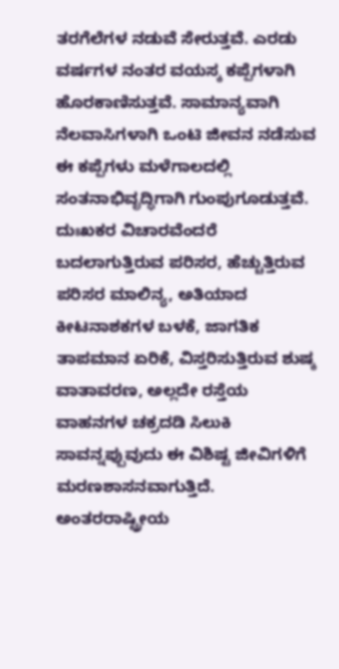ತರಗೆಲೆಗಳ ನಡುವೆ ಸೇರುತ್ತವೆ. ಎರಡು ವರ್ಷಗಳ ನಂತರ ವಯಸ್ಕ ಕಪ್ಪೆಗಳಾಗಿ ಹೊರಕಾಣಿಸುತ್ತವೆ. ಸಾಮಾನ್ಯವಾಗಿ ನೆಲವಾಸಿಗಳಾಗಿ ಒಂಟಿ ಜೀವನ ನಡೆಸುವ ಈ ಕಪ್ಪೆಗಳು ಮಳೆಗಾಲದಲ್ಲಿ ಸಂತನಾಭಿವೃದ್ಧಿಗಾಗಿ ಗುಂಪುಗೂಡುತ್ತವೆ.
ದುಃಖಕರ ವಿಚಾರವೆಂದರೆ ಬದಲಾಗುತ್ತಿರುವ ಪರಿಸರ, ಹೆಚ್ಚುತ್ತಿರುವ ಪರಿಸರ ಮಾಲಿನ್ಯ, ಅತಿಯಾದ ಕೀಟನಾಶಕಗಳ ಬಳಕೆ, ಜಾಗತಿಕ ತಾಪಮಾನ ಏರಿಕೆ, ವಿಸ್ತರಿಸುತ್ತಿರುವ ಶುಷ್ಕ ವಾತಾವರಣ, ಅಲ್ಲದೇ ರಸ್ತೆಯ ವಾಹನಗಳ ಚಕ್ರದಡಿ ಸಿಲುಕಿ ಸಾವನ್ನಪ್ಪುವುದು ಈ ವಿಶಿಷ್ಟ ಜೀವಿಗಳಿಗೆ ಮರಣಶಾಸನವಾಗುತ್ತಿದೆ. ಅಂತರರಾಷ್ಟ್ರೀಯ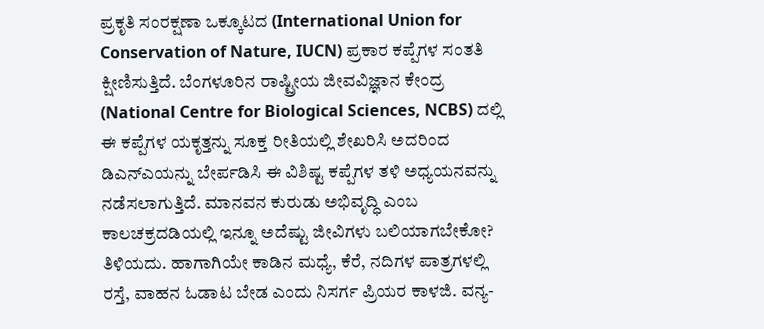ಪ್ರಕೃತಿ ಸಂರಕ್ಷಣಾ ಒಕ್ಕೂಟದ (International Union for Conservation of Nature, IUCN) ಪ್ರಕಾರ ಕಪ್ಪೆಗಳ ಸಂತತಿ ಕ್ಷೀಣಿಸುತ್ತಿದೆ. ಬೆಂಗಳೂರಿನ ರಾಷ್ಟ್ರೀಯ ಜೀವವಿಜ್ಞಾನ ಕೇಂದ್ರ (National Centre for Biological Sciences, NCBS) ದಲ್ಲಿ ಈ ಕಪ್ಪೆಗಳ ಯಕೃತ್ತನ್ನು ಸೂಕ್ತ ರೀತಿಯಲ್ಲಿ ಶೇಖರಿಸಿ ಅದರಿಂದ ಡಿಎನ್ಎಯನ್ನು ಬೇರ್ಪಡಿಸಿ ಈ ವಿಶಿಷ್ಟ ಕಪ್ಪೆಗಳ ತಳಿ ಅಧ್ಯಯನವನ್ನು ನಡೆಸಲಾಗುತ್ತಿದೆ. ಮಾನವನ ಕುರುಡು ಅಭಿವೃದ್ಧಿ ಎಂಬ ಕಾಲಚಕ್ರದಡಿಯಲ್ಲಿ ಇನ್ನೂ ಅದೆಷ್ಟು ಜೀವಿಗಳು ಬಲಿಯಾಗಬೇಕೋ? ತಿಳಿಯದು. ಹಾಗಾಗಿಯೇ ಕಾಡಿನ ಮಧ್ಯೆ, ಕೆರೆ, ನದಿಗಳ ಪಾತ್ರಗಳಲ್ಲಿ ರಸ್ತೆ, ವಾಹನ ಓಡಾಟ ಬೇಡ ಎಂದು ನಿಸರ್ಗ ಪ್ರಿಯರ ಕಾಳಜಿ. ವನ್ಯ-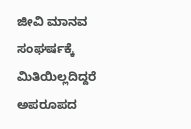ಜೀವಿ ಮಾನವ ಸಂಘರ್ಷಕ್ಕೆ ಮಿತಿಯಿಲ್ಲದಿದ್ದರೆ ಅಪರೂಪದ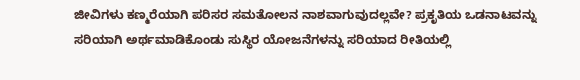ಜೀವಿಗಳು ಕಣ್ಮರೆಯಾಗಿ ಪರಿಸರ ಸಮತೋಲನ ನಾಶವಾಗುವುದಲ್ಲವೇ? ಪ್ರಕೃತಿಯ ಒಡನಾಟವನ್ನು ಸರಿಯಾಗಿ ಅರ್ಥಮಾಡಿಕೊಂಡು ಸುಸ್ಥಿರ ಯೋಜನೆಗಳನ್ನು ಸರಿಯಾದ ರೀತಿಯಲ್ಲಿ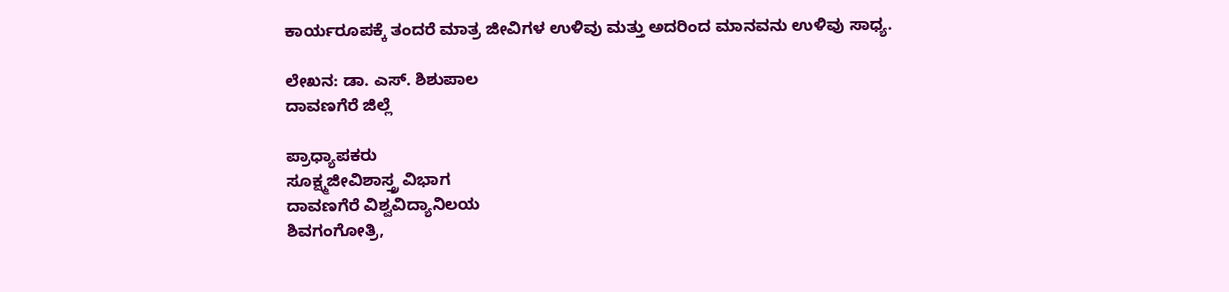ಕಾರ್ಯರೂಪಕ್ಕೆ ತಂದರೆ ಮಾತ್ರ ಜೀವಿಗಳ ಉಳಿವು ಮತ್ತು ಅದರಿಂದ ಮಾನವನು ಉಳಿವು ಸಾಧ್ಯ.

ಲೇಖನ: ಡಾ. ಎಸ್. ಶಿಶುಪಾಲ
ದಾವಣಗೆರೆ ಜಿಲ್ಲೆ

ಪ್ರಾಧ್ಯಾಪಕರು
ಸೂಕ್ಷ್ಮಜೀವಿಶಾಸ್ತ್ರ ವಿಭಾಗ
ದಾವಣಗೆರೆ ವಿಶ್ವವಿದ್ಯಾನಿಲಯ
ಶಿವಗಂಗೋತ್ರಿ,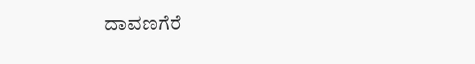ದಾವಣಗೆರೆ